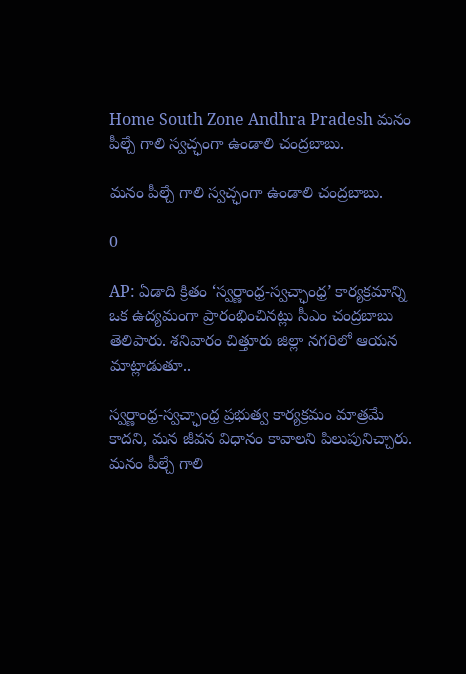Home South Zone Andhra Pradesh మనం పీల్చే గాలి స్వచ్ఛంగా ఉండాలి చంద్రబాబు.

మనం పీల్చే గాలి స్వచ్ఛంగా ఉండాలి చంద్రబాబు.

0

AP: ఏడాది క్రితం ‘స్వర్ణాంధ్ర-స్వచ్ఛాంధ్ర’ కార్యక్రమాన్ని ఒక ఉద్యమంగా ప్రారంభించినట్లు సీఎం చంద్రబాబు తెలిపారు. శనివారం చిత్తూరు జిల్లా నగరిలో ఆయన మాట్లాడుతూ..

స్వర్ణాంధ్ర-స్వచ్ఛాంధ్ర ప్రభుత్వ కార్యక్రమం మాత్రమే కాదని, మన జీవన విధానం కావాలని పిలుపునిచ్చారు. మనం పీల్చే గాలి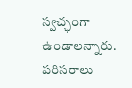స్వచ్ఛంగా ఉండాలన్నారు. పరిసరాలు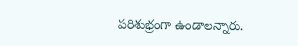పరిశుభ్రంగా ఉండాలన్నారు.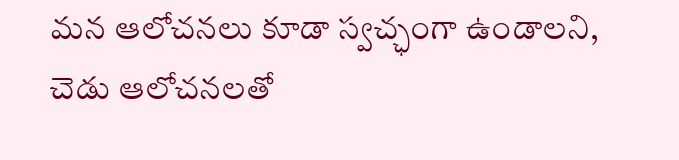మన ఆలోచనలు కూడా స్వచ్ఛంగా ఉండాలని, చెడు ఆలోచనలతో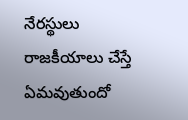నేరస్థులు రాజకీయాలు చేస్తే ఏమవుతుందో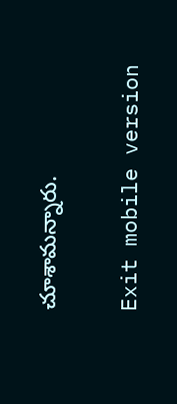చూశామన్నారు.

Exit mobile version